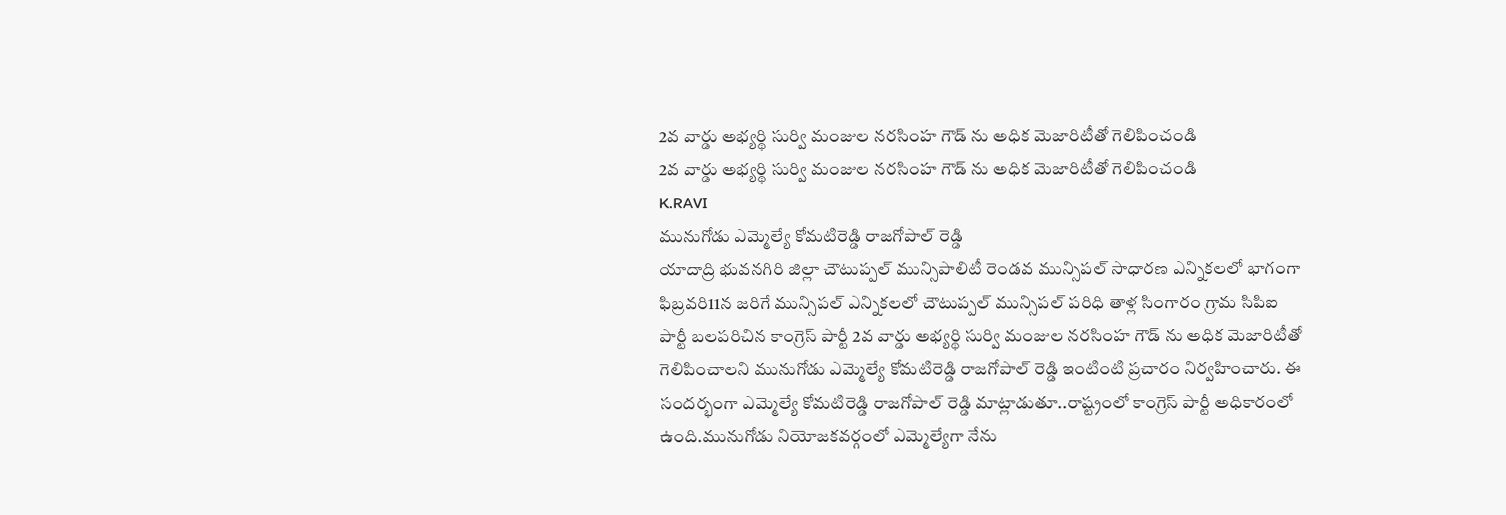2వ వార్డు అభ్యర్థి సుర్వి మంజుల నరసింహ గౌడ్ ను అధిక మెజారిటీతో గెలిపించండి
2వ వార్డు అభ్యర్థి సుర్వి మంజుల నరసింహ గౌడ్ ను అధిక మెజారిటీతో గెలిపించండి
K.RAVI
మునుగోడు ఎమ్మెల్యే కోమటిరెడ్డి రాజగోపాల్ రెడ్డి
యాదాద్రి భువనగిరి జిల్లా చౌటుప్పల్ మున్సిపాలిటీ రెండవ మున్సిపల్ సాధారణ ఎన్నికలలో భాగంగా ఫిబ్రవరి11న జరిగే మున్సిపల్ ఎన్నికలలో చౌటుప్పల్ మున్సిపల్ పరిధి తాళ్ల సింగారం గ్రామ సిపిఐ పార్టీ బలపరిచిన కాంగ్రెస్ పార్టీ 2వ వార్డు అభ్యర్థి సుర్వి మంజుల నరసింహ గౌడ్ ను అధిక మెజారిటీతో గెలిపించాలని మునుగోడు ఎమ్మెల్యే కోమటిరెడ్డి రాజగోపాల్ రెడ్డి ఇంటింటి ప్రచారం నిర్వహించారు. ఈ సందర్భంగా ఎమ్మెల్యే కోమటిరెడ్డి రాజగోపాల్ రెడ్డి మాట్లాడుతూ..రాష్ట్రంలో కాంగ్రెస్ పార్టీ అధికారంలో ఉంది.మునుగోడు నియోజకవర్గంలో ఎమ్మెల్యేగా నేను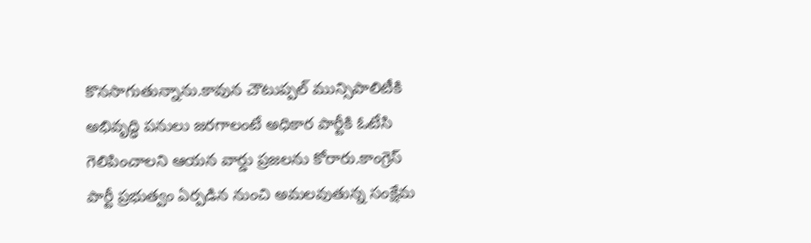కొనసాగుతున్నాను.కావున చౌటుప్పల్ మున్సిపాలిటీకి అభివృద్ధి పనులు జరగాలంటే అధికార పార్టీకి ఓటేసి గెలిపించాలని ఆయన వార్డు ప్రజలను కోరారు.కాంగ్రెస్ పార్టీ ప్రభుత్వం ఏర్పడిన నుంచి అమలవుతున్న సంక్షేమ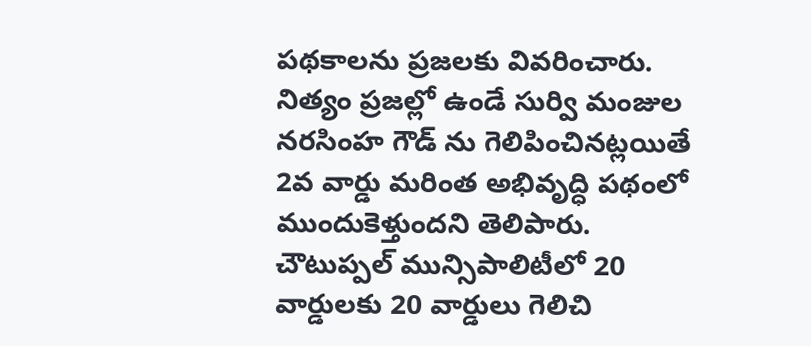పథకాలను ప్రజలకు వివరించారు. నిత్యం ప్రజల్లో ఉండే సుర్వి మంజుల నరసింహ గౌడ్ ను గెలిపించినట్లయితే 2వ వార్డు మరింత అభివృద్ధి పథంలో ముందుకెళ్తుందని తెలిపారు. చౌటుప్పల్ మున్సిపాలిటీలో 20 వార్డులకు 20 వార్డులు గెలిచి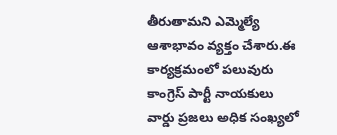తీరుతామని ఎమ్మెల్యే ఆశాభావం వ్యక్తం చేశారు.ఈ కార్యక్రమంలో పలువురు కాంగ్రెస్ పార్టీ నాయకులు వార్డు ప్రజలు అధిక సంఖ్యలో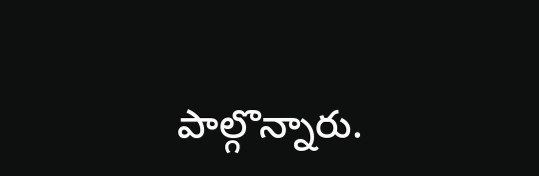పాల్గొన్నారు.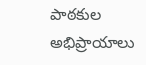పాఠకుల అభిప్రాయాలు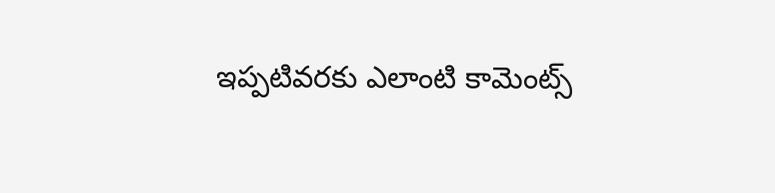ఇప్పటివరకు ఎలాంటి కామెంట్స్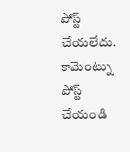పోస్ట్ చేయలేదు.
కామెంట్ను పోస్ట్ చేయండి